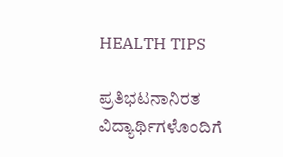HEALTH TIPS

ಪ್ರತಿಭಟನಾನಿರತ ವಿದ್ಯಾರ್ಥಿಗಳೊಂದಿಗೆ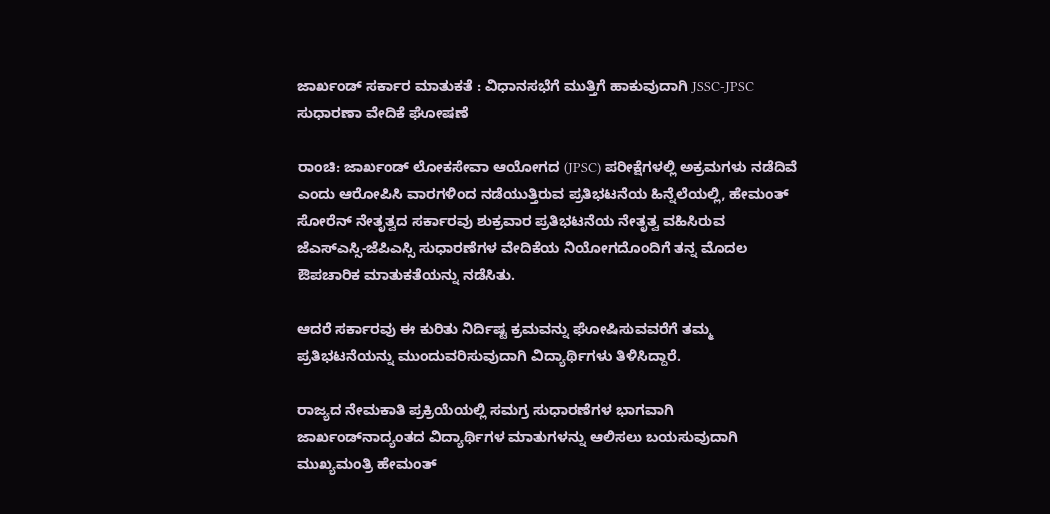ಜಾರ್ಖಂಡ್ ಸರ್ಕಾರ ಮಾತುಕತೆ : ವಿಧಾನಸಭೆಗೆ ಮುತ್ತಿಗೆ ಹಾಕುವುದಾಗಿ JSSC-JPSC ಸುಧಾರಣಾ ವೇದಿಕೆ ಘೋಷಣೆ

ರಾಂಚಿ: ಜಾರ್ಖಂಡ್ ಲೋಕಸೇವಾ ಆಯೋಗದ (JPSC) ಪರೀಕ್ಷೆಗಳಲ್ಲಿ ಅಕ್ರಮಗಳು ನಡೆದಿವೆ ಎಂದು ಆರೋಪಿಸಿ ವಾರಗಳಿಂದ ನಡೆಯುತ್ತಿರುವ ಪ್ರತಿಭಟನೆಯ ಹಿನ್ನೆಲೆಯಲ್ಲಿ, ಹೇಮಂತ್ ಸೋರೆನ್ ನೇತೃತ್ವದ ಸರ್ಕಾರವು ಶುಕ್ರವಾರ ಪ್ರತಿಭಟನೆಯ ನೇತೃತ್ವ ವಹಿಸಿರುವ ಜೆಎಸ್‌ಎಸ್ಸಿ-ಜೆಪಿಎಸ್ಸಿ ಸುಧಾರಣೆಗಳ ವೇದಿಕೆಯ ನಿಯೋಗದೊಂದಿಗೆ ತನ್ನ ಮೊದಲ ಔಪಚಾರಿಕ ಮಾತುಕತೆಯನ್ನು ನಡೆಸಿತು.

ಆದರೆ ಸರ್ಕಾರವು ಈ ಕುರಿತು ನಿರ್ದಿಷ್ಟ ಕ್ರಮವನ್ನು ಘೋಷಿಸುವವರೆಗೆ ತಮ್ಮ ಪ್ರತಿಭಟನೆಯನ್ನು ಮುಂದುವರಿಸುವುದಾಗಿ ವಿದ್ಯಾರ್ಥಿಗಳು ತಿಳಿಸಿದ್ದಾರೆ.

ರಾಜ್ಯದ ನೇಮಕಾತಿ ಪ್ರಕ್ರಿಯೆಯಲ್ಲಿ ಸಮಗ್ರ ಸುಧಾರಣೆಗಳ ಭಾಗವಾಗಿ ಜಾರ್ಖಂಡ್‌ನಾದ್ಯಂತದ ವಿದ್ಯಾರ್ಥಿಗಳ ಮಾತುಗಳನ್ನು ಆಲಿಸಲು ಬಯಸುವುದಾಗಿ ಮುಖ್ಯಮಂತ್ರಿ ಹೇಮಂತ್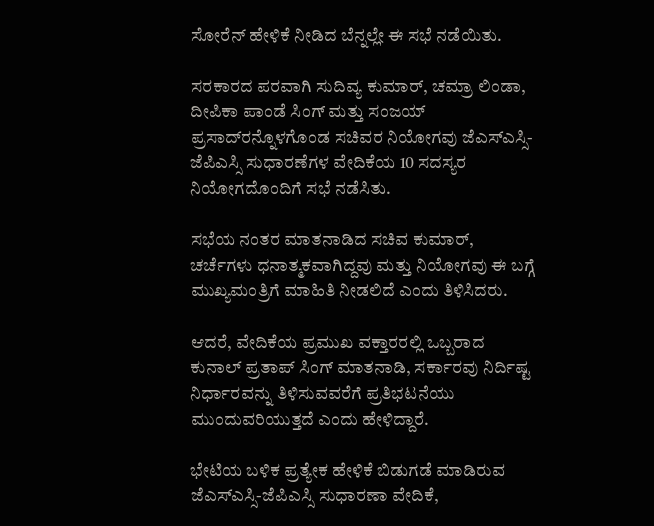ಸೋರೆನ್ ಹೇಳಿಕೆ ನೀಡಿದ ಬೆನ್ನಲ್ಲೇ ಈ ಸಭೆ ನಡೆಯಿತು.

ಸರಕಾರದ ಪರವಾಗಿ ಸುದಿವ್ಯ ಕುಮಾರ್, ಚಮ್ರಾ ಲಿಂಡಾ, ದೀಪಿಕಾ ಪಾಂಡೆ ಸಿಂಗ್ ಮತ್ತು ಸಂಜಯ್ ಪ್ರಸಾದ್‌ರನ್ನೊಳಗೊಂಡ ಸಚಿವರ ನಿಯೋಗವು ಜೆಎಸ್‌ಎಸ್ಸಿ-ಜೆಪಿಎಸ್ಸಿ ಸುಧಾರಣೆಗಳ ವೇದಿಕೆಯ 10 ಸದಸ್ಯರ ನಿಯೋಗದೊಂದಿಗೆ ಸಭೆ ನಡೆಸಿತು.

ಸಭೆಯ ನಂತರ ಮಾತನಾಡಿದ ಸಚಿವ ಕುಮಾರ್, ಚರ್ಚೆಗಳು ಧನಾತ್ಮಕವಾಗಿದ್ದವು ಮತ್ತು ನಿಯೋಗವು ಈ ಬಗ್ಗೆ ಮುಖ್ಯಮಂತ್ರಿಗೆ ಮಾಹಿತಿ ನೀಡಲಿದೆ ಎಂದು ತಿಳಿಸಿದರು.

ಆದರೆ, ವೇದಿಕೆಯ ಪ್ರಮುಖ ವಕ್ತಾರರಲ್ಲಿ ಒಬ್ಬರಾದ ಕುನಾಲ್ ಪ್ರತಾಪ್ ಸಿಂಗ್ ಮಾತನಾಡಿ, ಸರ್ಕಾರವು ನಿರ್ದಿಷ್ಟ ನಿರ್ಧಾರವನ್ನು ತಿಳಿಸುವವರೆಗೆ ಪ್ರತಿಭಟನೆಯು ಮುಂದುವರಿಯುತ್ತದೆ ಎಂದು ಹೇಳಿದ್ದಾರೆ.

ಭೇಟಿಯ ಬಳಿಕ ಪ್ರತ್ಯೇಕ ಹೇಳಿಕೆ ಬಿಡುಗಡೆ ಮಾಡಿರುವ ಜೆಎಸ್‌ಎಸ್ಸಿ-ಜೆಪಿಎಸ್ಸಿ ಸುಧಾರಣಾ ವೇದಿಕೆ,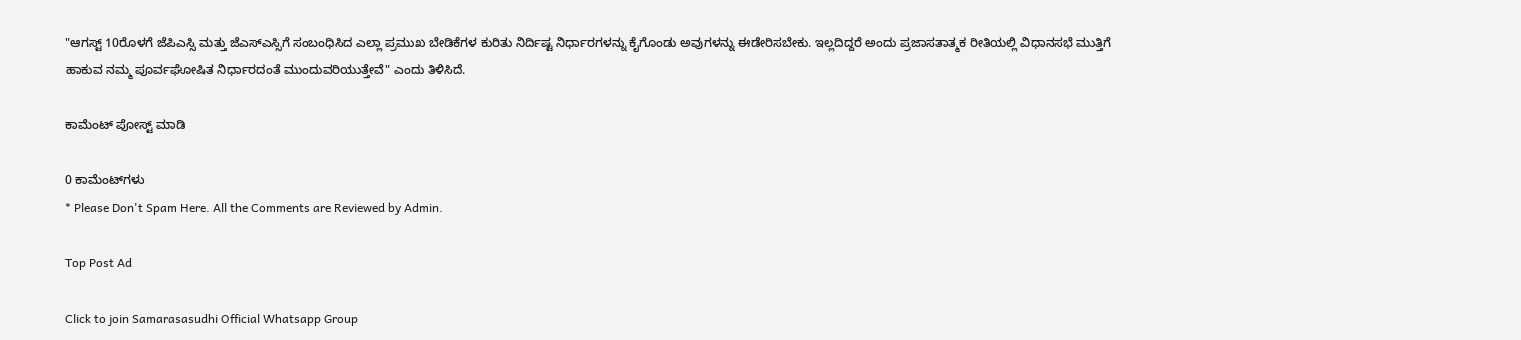"ಆಗಸ್ಟ್ 10ರೊಳಗೆ ಜೆಪಿಎಸ್ಸಿ ಮತ್ತು ಜೆಎಸ್‌ಎಸ್ಸಿಗೆ ಸಂಬಂಧಿಸಿದ ಎಲ್ಲಾ ಪ್ರಮುಖ ಬೇಡಿಕೆಗಳ ಕುರಿತು ನಿರ್ದಿಷ್ಟ ನಿರ್ಧಾರಗಳನ್ನು ಕೈಗೊಂಡು ಅವುಗಳನ್ನು ಈಡೇರಿಸಬೇಕು. ಇಲ್ಲದಿದ್ದರೆ ಅಂದು ಪ್ರಜಾಸತಾತ್ಮಕ ರೀತಿಯಲ್ಲಿ ವಿಧಾನಸಭೆ ಮುತ್ತಿಗೆ ಹಾಕುವ ನಮ್ಮ ಪೂರ್ವಘೋಷಿತ ನಿರ್ಧಾರದಂತೆ ಮುಂದುವರಿಯುತ್ತೇವೆ" ಎಂದು ತಿಳಿಸಿದೆ.

ಕಾಮೆಂಟ್‌‌ ಪೋಸ್ಟ್‌ ಮಾಡಿ

0 ಕಾಮೆಂಟ್‌ಗಳು
* Please Don't Spam Here. All the Comments are Reviewed by Admin.

Top Post Ad

Click to join Samarasasudhi Official Whatsapp Group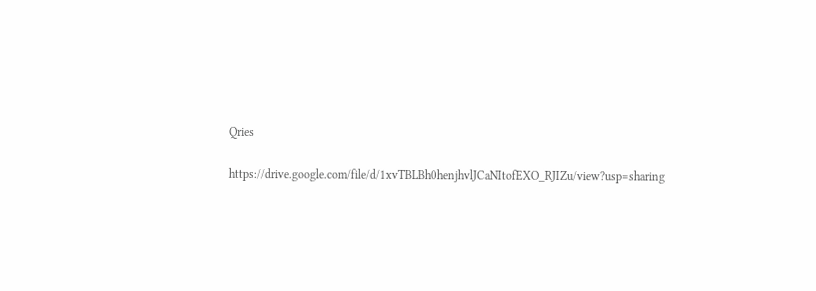Qries

https://drive.google.com/file/d/1xvTBLBh0henjhvlJCaNItofEXO_RJIZu/view?usp=sharing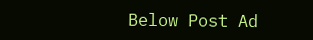Below Post Ad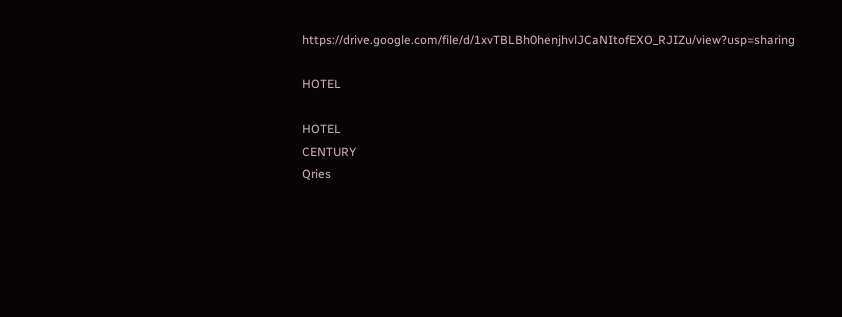https://drive.google.com/file/d/1xvTBLBh0henjhvlJCaNItofEXO_RJIZu/view?usp=sharing

HOTEL

HOTEL
CENTURY
Qries